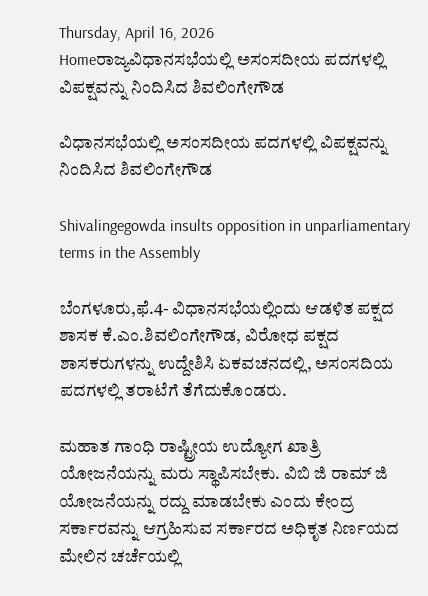Thursday, April 16, 2026
Homeರಾಜ್ಯವಿಧಾನಸಭೆಯಲ್ಲಿ ಅಸಂಸದೀಯ ಪದಗಳಲ್ಲಿ ವಿಪಕ್ಷವನ್ನು ನಿಂದಿಸಿದ ಶಿವಲಿಂಗೇಗೌಡ

ವಿಧಾನಸಭೆಯಲ್ಲಿ ಅಸಂಸದೀಯ ಪದಗಳಲ್ಲಿ ವಿಪಕ್ಷವನ್ನು ನಿಂದಿಸಿದ ಶಿವಲಿಂಗೇಗೌಡ

Shivalingegowda insults opposition in unparliamentary terms in the Assembly

ಬೆಂಗಳೂರು,ಫೆ.4- ವಿಧಾನಸಭೆಯಲ್ಲಿಂದು ಆಡಳಿತ ಪಕ್ಷದ ಶಾಸಕ ಕೆ.ಎಂ.ಶಿವಲಿಂಗೇಗೌಡ, ವಿರೋಧ ಪಕ್ಷದ ಶಾಸಕರುಗಳನ್ನು ಉದ್ದೇಶಿಸಿ ಏಕವಚನದಲ್ಲಿ, ಅಸಂಸದಿಯ ಪದಗಳಲ್ಲಿ ತರಾಟೆಗೆ ತೆಗೆದುಕೊಂಡರು.

ಮಹಾತ ಗಾಂಧಿ ರಾಷ್ಟ್ರೀಯ ಉದ್ಯೋಗ ಖಾತ್ರಿ ಯೋಜನೆಯನ್ನು ಮರು ಸ್ಥಾಪಿಸಬೇಕು. ವಿಬಿ ಜಿ ರಾಮ್‌ ಜಿ ಯೋಜನೆಯನ್ನು ರದ್ದು ಮಾಡಬೇಕು ಎಂದು ಕೇಂದ್ರ ಸರ್ಕಾರವನ್ನು ಆಗ್ರಹಿಸುವ ಸರ್ಕಾರದ ಅಧಿಕೃತ ನಿರ್ಣಯದ ಮೇಲಿನ ಚರ್ಚೆಯಲ್ಲಿ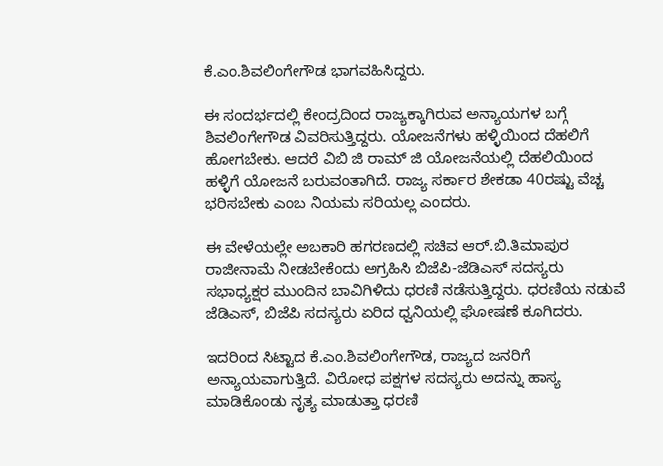ಕೆ.ಎಂ.ಶಿವಲಿಂಗೇಗೌಡ ಭಾಗವಹಿಸಿದ್ದರು.

ಈ ಸಂದರ್ಭದಲ್ಲಿ ಕೇಂದ್ರದಿಂದ ರಾಜ್ಯಕ್ಕಾಗಿರುವ ಅನ್ಯಾಯಗಳ ಬಗ್ಗೆ ಶಿವಲಿಂಗೇಗೌಡ ವಿವರಿಸುತ್ತಿದ್ದರು. ಯೋಜನೆಗಳು ಹಳ್ಳಿಯಿಂದ ದೆಹಲಿಗೆ ಹೋಗಬೇಕು. ಆದರೆ ವಿಬಿ ಜಿ ರಾಮ್‌ ಜಿ ಯೋಜನೆಯಲ್ಲಿ ದೆಹಲಿಯಿಂದ ಹಳ್ಳಿಗೆ ಯೋಜನೆ ಬರುವಂತಾಗಿದೆ. ರಾಜ್ಯ ಸರ್ಕಾರ ಶೇಕಡಾ 40ರಷ್ಟು ವೆಚ್ಚ ಭರಿಸಬೇಕು ಎಂಬ ನಿಯಮ ಸರಿಯಲ್ಲ ಎಂದರು.

ಈ ವೇಳೆಯಲ್ಲೇ ಅಬಕಾರಿ ಹಗರಣದಲ್ಲಿ ಸಚಿವ ಆರ್‌.ಬಿ.ತಿಮಾಪುರ ರಾಜೀನಾಮೆ ನೀಡಬೇಕೆಂದು ಅಗ್ರಹಿಸಿ ಬಿಜೆಪಿ-ಜೆಡಿಎಸ್‌‍ ಸದಸ್ಯರು ಸಭಾಧ್ಯಕ್ಷರ ಮುಂದಿನ ಬಾವಿಗಿಳಿದು ಧರಣಿ ನಡೆಸುತ್ತಿದ್ದರು. ಧರಣಿಯ ನಡುವೆ ಜೆಡಿಎಸ್‌‍, ಬಿಜೆಪಿ ಸದಸ್ಯರು ಏರಿದ ಧ್ವನಿಯಲ್ಲಿ ಘೋಷಣೆ ಕೂಗಿದರು.

ಇದರಿಂದ ಸಿಟ್ಟಾದ ಕೆ.ಎಂ.ಶಿವಲಿಂಗೇಗೌಡ, ರಾಜ್ಯದ ಜನರಿಗೆ ಅನ್ಯಾಯವಾಗುತ್ತಿದೆ. ವಿರೋಧ ಪಕ್ಷಗಳ ಸದಸ್ಯರು ಅದನ್ನು ಹಾಸ್ಯ ಮಾಡಿಕೊಂಡು ನೃತ್ಯ ಮಾಡುತ್ತಾ ಧರಣಿ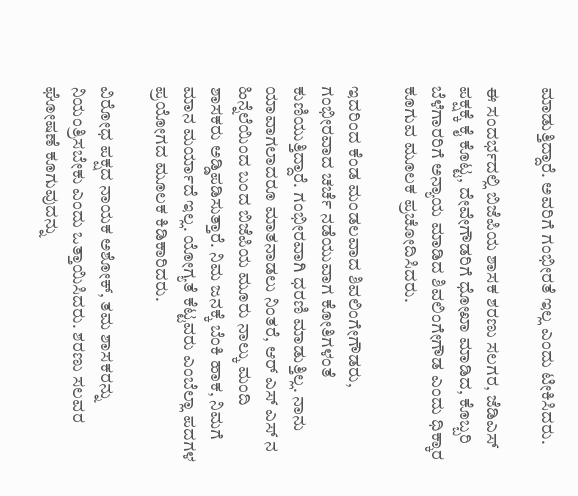ಮಾಡುತ್ತಿದ್ದಾರೆ. ಅವರಿಗೆ ಗಂಭೀರತೆ ಇಲ್ಲ ಎಂದು ಟೀಕಿಸಿದರು.

ಈ ಸಂದರ್ಭದಲ್ಲಿ ಬಿಜೆಪಿಯ ಶಾಸಕ ಶರಣು ಸಲಗರ, ಜೆಡಿಎಸ್‌‍ ಪಕ್ಷಕ್ಕೆ ಕೈ ಕೊಟ್ಟ, ದೇವೇಗೌಡರಿಗೆ ಧೋಖಾ ಮಾಡಿದ, ಕೊಬ್ಬರಿ ಬೆಳೆಗಾರರಿಗೆ ಅನ್ಯಾಯ ಮಾಡಿದ ಶಿವಲಿಂಗೇಗೌಡ ಎಂದು ಧಿಕ್ಕಾರ ಕೂಗುವ ಮೂಲಕ ಪ್ರಚೋದಿಸಿದರು.

ಇದರಿಂದ ಕೆಂಡ ಮಂಡಲವಾದ ಶಿವಲಿಂಗೇಗೌಡರು, ಗಂಭೀರವಾದ ಚರ್ಚೆ ನಡೆಯುವಾಗ ಕೋತಿಗಳಂತೆ ಕುಣಿಯುತ್ತಿದ್ದಾರೆ. ಗಂಭೀರವಾಗಿ ಧರಣಿ ಮಾಡುತ್ತಿಲ್ಲ. ನಾನು ಯಾವಾಗಲಾದರೂ ಮಾತನಾಡಲು ನಿಂತರೆ, ಆರ್‌ ಎಸ್‌‍ ಎಸ್‌‍ ನ ಹಿನ್ನೆಲೆಯಿಂದ ಬಂದ ಬಿಜೆಪಿಯ ಮೂರು ನಾಲ್ಕು ಮಂದಿ ಶಾಸಕರು ಅಡ್ಡಿಪಡಿಸುತ್ತಾರೆ. ನಿಮ ಜನಕ್ಕೆ ಬೆಂಕಿ ಹಾಕ, ನಿಮಗೆ ಮಾನ ಮರ್ಯಾದೆ ಇಲ್ಲ. ಯೋಗ್ಯತೆ ಕೆಟ್ಟವರು ಎಂಬೆಲ್ಲಾ ಪದಗಳ ಪ್ರಯೋಗದ ಮೂಲಕ ಕಿಡಿಕಾರಿದರು.

ವಿರೋಧ ಪಕ್ಷದ ನಾಯಕ ಅಶೋಕ್‌, ತಮ ಶಾಸಕರನ್ನು ನಿಯಂತ್ರಿಸಬೇಕು ಎಂದು ಒತ್ತಾಯಿಸಿದರು. ಶರಣು ಸಲವರ ಘೋಷಣೆ ಕೂಗುವುದನ್ನು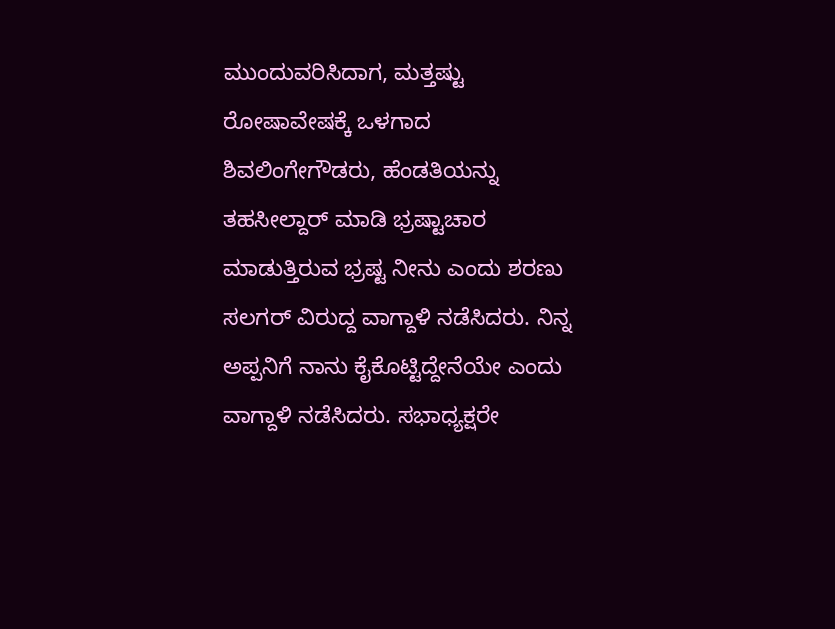ಮುಂದುವರಿಸಿದಾಗ, ಮತ್ತಷ್ಟು ರೋಷಾವೇಷಕ್ಕೆ ಒಳಗಾದ ಶಿವಲಿಂಗೇಗೌಡರು, ಹೆಂಡತಿಯನ್ನು ತಹಸೀಲ್ದಾರ್‌ ಮಾಡಿ ಭ್ರಷ್ಟಾಚಾರ ಮಾಡುತ್ತಿರುವ ಭ್ರಷ್ಟ ನೀನು ಎಂದು ಶರಣು ಸಲಗರ್‌ ವಿರುದ್ದ ವಾಗ್ದಾಳಿ ನಡೆಸಿದರು. ನಿನ್ನ ಅಪ್ಪನಿಗೆ ನಾನು ಕೈಕೊಟ್ಟಿದ್ದೇನೆಯೇ ಎಂದು ವಾಗ್ದಾಳಿ ನಡೆಸಿದರು. ಸಭಾಧ್ಯಕ್ಷರೇ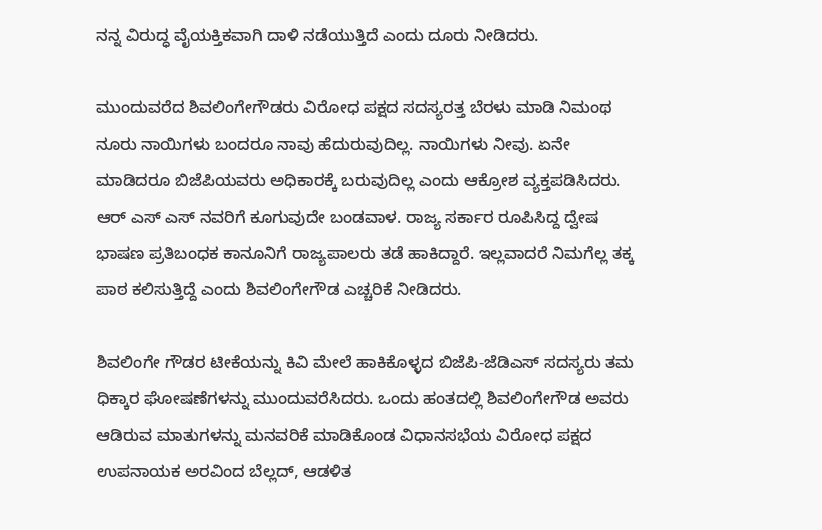ನನ್ನ ವಿರುದ್ಧ ವೈಯಕ್ತಿಕವಾಗಿ ದಾಳಿ ನಡೆಯುತ್ತಿದೆ ಎಂದು ದೂರು ನೀಡಿದರು.

ಮುಂದುವರೆದ ಶಿವಲಿಂಗೇಗೌಡರು ವಿರೋಧ ಪಕ್ಷದ ಸದಸ್ಯರತ್ತ ಬೆರಳು ಮಾಡಿ ನಿಮಂಥ ನೂರು ನಾಯಿಗಳು ಬಂದರೂ ನಾವು ಹೆದುರುವುದಿಲ್ಲ. ನಾಯಿಗಳು ನೀವು. ಏನೇ ಮಾಡಿದರೂ ಬಿಜೆಪಿಯವರು ಅಧಿಕಾರಕ್ಕೆ ಬರುವುದಿಲ್ಲ ಎಂದು ಆಕ್ರೋಶ ವ್ಯಕ್ತಪಡಿಸಿದರು.
ಆರ್‌ ಎಸ್‌‍ ಎಸ್‌‍ ನವರಿಗೆ ಕೂಗುವುದೇ ಬಂಡವಾಳ. ರಾಜ್ಯ ಸರ್ಕಾರ ರೂಪಿಸಿದ್ದ ದ್ವೇಷ ಭಾಷಣ ಪ್ರತಿಬಂಧಕ ಕಾನೂನಿಗೆ ರಾಜ್ಯಪಾಲರು ತಡೆ ಹಾಕಿದ್ದಾರೆ. ಇಲ್ಲವಾದರೆ ನಿಮಗೆಲ್ಲ ತಕ್ಕ ಪಾಠ ಕಲಿಸುತ್ತಿದ್ದೆ ಎಂದು ಶಿವಲಿಂಗೇಗೌಡ ಎಚ್ಚರಿಕೆ ನೀಡಿದರು.

ಶಿವಲಿಂಗೇ ಗೌಡರ ಟೀಕೆಯನ್ನು ಕಿವಿ ಮೇಲೆ ಹಾಕಿಕೊಳ್ಳದ ಬಿಜೆಪಿ-ಜೆಡಿಎಸ್‌‍ ಸದಸ್ಯರು ತಮ ಧಿಕ್ಕಾರ ಘೋಷಣೆಗಳನ್ನು ಮುಂದುವರೆಸಿದರು. ಒಂದು ಹಂತದಲ್ಲಿ ಶಿವಲಿಂಗೇಗೌಡ ಅವರು ಆಡಿರುವ ಮಾತುಗಳನ್ನು ಮನವರಿಕೆ ಮಾಡಿಕೊಂಡ ವಿಧಾನಸಭೆಯ ವಿರೋಧ ಪಕ್ಷದ ಉಪನಾಯಕ ಅರವಿಂದ ಬೆಲ್ಲದ್‌, ಆಡಳಿತ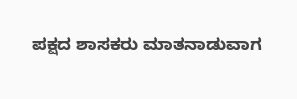ಪಕ್ಷದ ಶಾಸಕರು ಮಾತನಾಡುವಾಗ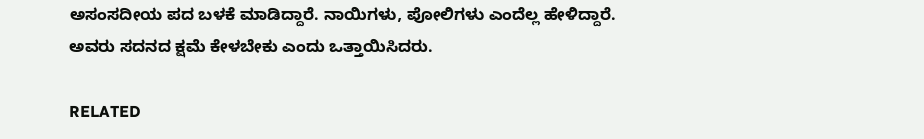ಅಸಂಸದೀಯ ಪದ ಬಳಕೆ ಮಾಡಿದ್ದಾರೆ. ನಾಯಿಗಳು, ಪೋಲಿಗಳು ಎಂದೆಲ್ಲ ಹೇಳಿದ್ದಾರೆ. ಅವರು ಸದನದ ಕ್ಷಮೆ ಕೇಳಬೇಕು ಎಂದು ಒತ್ತಾಯಿಸಿದರು.

RELATED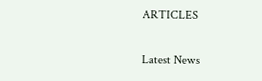ARTICLES

Latest News